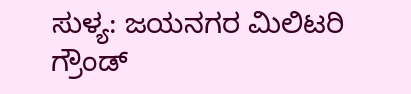ಸುಳ್ಯ: ಜಯನಗರ ಮಿಲಿಟರಿ ಗ್ರೌಂಡ್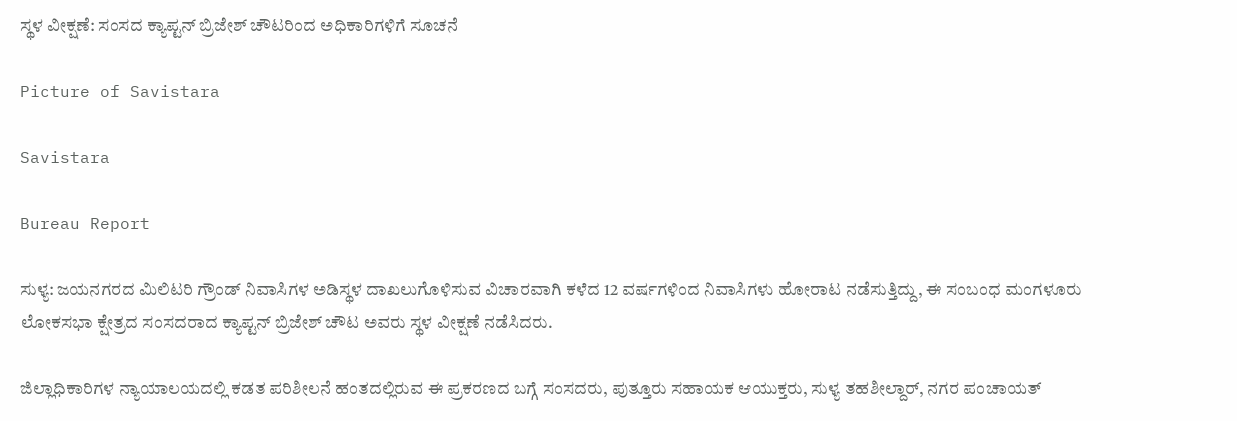ಸ್ಥಳ ವೀಕ್ಷಣೆ: ಸಂಸದ ಕ್ಯಾಪ್ಟನ್ ಬ್ರಿಜೇಶ್ ಚೌಟರಿಂದ ಅಧಿಕಾರಿಗಳಿಗೆ ಸೂಚನೆ

Picture of Savistara

Savistara

Bureau Report

ಸುಳ್ಯ: ಜಯನಗರದ ಮಿಲಿಟರಿ ಗ್ರೌಂಡ್ ನಿವಾಸಿಗಳ ಅಡಿಸ್ಥಳ ದಾಖಲುಗೊಳಿಸುವ ವಿಚಾರವಾಗಿ ಕಳೆದ 12 ವರ್ಷಗಳಿಂದ ನಿವಾಸಿಗಳು ಹೋರಾಟ ನಡೆಸುತ್ತಿದ್ದು, ಈ ಸಂಬಂಧ ಮಂಗಳೂರು ಲೋಕಸಭಾ ಕ್ಷೇತ್ರದ ಸಂಸದರಾದ ಕ್ಯಾಪ್ಟನ್ ಬ್ರಿಜೇಶ್ ಚೌಟ ಅವರು ಸ್ಥಳ ವೀಕ್ಷಣೆ ನಡೆಸಿದರು.

ಜಿಲ್ಲಾಧಿಕಾರಿಗಳ ನ್ಯಾಯಾಲಯದಲ್ಲಿ ಕಡತ ಪರಿಶೀಲನೆ ಹಂತದಲ್ಲಿರುವ ಈ ಪ್ರಕರಣದ ಬಗ್ಗೆ ಸಂಸದರು, ಪುತ್ತೂರು ಸಹಾಯಕ ಆಯುಕ್ತರು, ಸುಳ್ಯ ತಹಶೀಲ್ದಾರ್, ನಗರ ಪಂಚಾಯತ್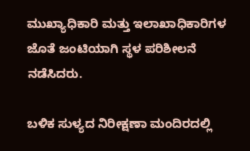ಮುಖ್ಯಾಧಿಕಾರಿ ಮತ್ತು ಇಲಾಖಾಧಿಕಾರಿಗಳ ಜೊತೆ ಜಂಟಿಯಾಗಿ ಸ್ಥಳ ಪರಿಶೀಲನೆ ನಡೆಸಿದರು.

ಬಳಿಕ ಸುಳ್ಯದ ನಿರೀಕ್ಷಣಾ ಮಂದಿರದಲ್ಲಿ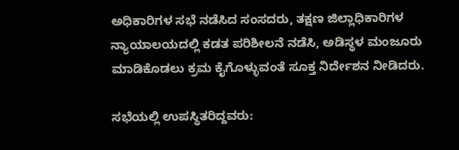ಅಧಿಕಾರಿಗಳ ಸಭೆ ನಡೆಸಿದ ಸಂಸದರು, ತಕ್ಷಣ ಜಿಲ್ಲಾಧಿಕಾರಿಗಳ ನ್ಯಾಯಾಲಯದಲ್ಲಿ ಕಡತ ಪರಿಶೀಲನೆ ನಡೆಸಿ, ಅಡಿಸ್ಥಳ ಮಂಜೂರು ಮಾಡಿಕೊಡಲು ಕ್ರಮ ಕೈಗೊಳ್ಳುವಂತೆ ಸೂಕ್ತ ನಿರ್ದೇಶನ ನೀಡಿದರು.

ಸಭೆಯಲ್ಲಿ ಉಪಸ್ಥಿತರಿದ್ದವರು: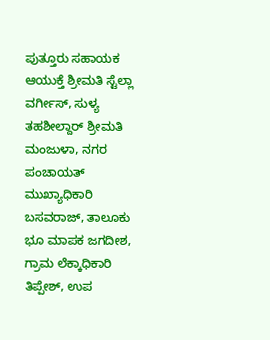ಪುತ್ತೂರು ಸಹಾಯಕ ಆಯುಕ್ತೆ ಶ್ರೀಮತಿ ಸ್ಟೆಲ್ಲಾ ವರ್ಗೀಸ್, ಸುಳ್ಯ ತಹಶೀಲ್ದಾರ್ ಶ್ರೀಮತಿ ಮಂಜುಳಾ, ನಗರ ಪಂಚಾಯತ್ ಮುಖ್ಯಾಧಿಕಾರಿ ಬಸವರಾಜ್, ತಾಲೂಕು ಭೂ ಮಾಪಕ ಜಗದೀಶ, ಗ್ರಾಮ ಲೆಕ್ಕಾಧಿಕಾರಿ ತಿಪ್ಪೇಶ್, ಉಪ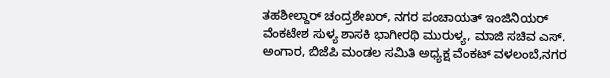ತಹಶೀಲ್ದಾರ್ ಚಂದ್ರಶೇಖರ್, ನಗರ ಪಂಚಾಯತ್ ಇಂಜಿನಿಯರ್ ವೆಂಕಟೇಶ ಸುಳ್ಯ ಶಾಸಕಿ ಭಾಗೀರಥಿ ಮುರುಳ್ಯ, ಮಾಜಿ ಸಚಿವ ಎಸ್. ಅಂಗಾರ, ಬಿಜೆಪಿ ಮಂಡಲ ಸಮಿತಿ ಅಧ್ಯಕ್ಷ ವೆಂಕಟ್ ವಳಲಂಬೆ,ನಗರ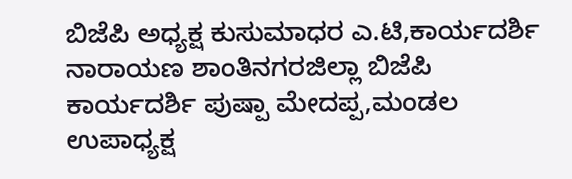ಬಿಜೆಪಿ ಅಧ್ಯಕ್ಷ ಕುಸುಮಾಧರ ಎ.ಟಿ,ಕಾರ್ಯದರ್ಶಿ ನಾರಾಯಣ ಶಾಂತಿನಗರಜಿಲ್ಲಾ ಬಿಜೆಪಿ ಕಾರ್ಯದರ್ಶಿ ಪುಷ್ಪಾ ಮೇದಪ್ಪ,ಮಂಡಲ ಉಪಾಧ್ಯಕ್ಷ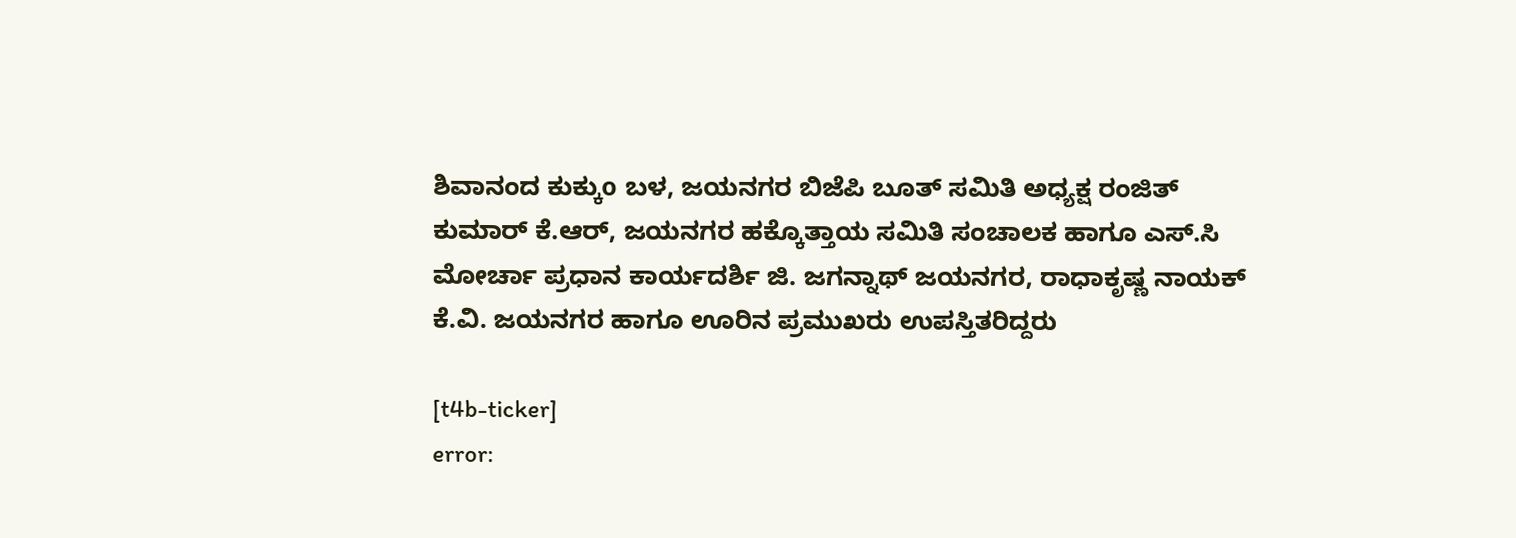ಶಿವಾನಂದ ಕುಕ್ಕುo ಬಳ, ಜಯನಗರ ಬಿಜೆಪಿ ಬೂತ್ ಸಮಿತಿ ಅಧ್ಯಕ್ಷ ರಂಜಿತ್ ಕುಮಾರ್ ಕೆ.ಆರ್, ಜಯನಗರ ಹಕ್ಕೊತ್ತಾಯ ಸಮಿತಿ ಸಂಚಾಲಕ ಹಾಗೂ ಎಸ್.ಸಿ ಮೋರ್ಚಾ ಪ್ರಧಾನ ಕಾರ್ಯದರ್ಶಿ ಜಿ. ಜಗನ್ನಾಥ್ ಜಯನಗರ, ರಾಧಾಕೃಷ್ಣ ನಾಯಕ್ ಕೆ.ವಿ. ಜಯನಗರ ಹಾಗೂ ಊರಿನ ಪ್ರಮುಖರು ಉಪಸ್ತಿತರಿದ್ದರು

[t4b-ticker]
error: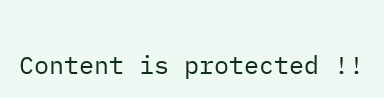Content is protected !!